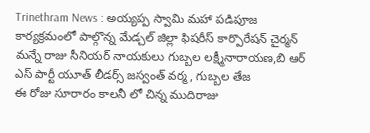Trinethram News : అయ్యప్ప స్వామి మహా పడిపూజ కార్యక్రమంలో పాల్గొన్న మేడ్చల్ జిల్లా ఫిషరీస్ కార్పొరేషన్ చైర్మన్ మన్నే రాజు సీనియర్ నాయకులు గుబ్బల లక్ష్మీనారాయణ,బి ఆర్ ఎస్ పార్టీ యూత్ లీడర్స్ జస్వంత్ వర్మ, గుబ్బల తేజ
ఈ రోజు సూరారం కాలనీ లో చిన్న ముదిరాజు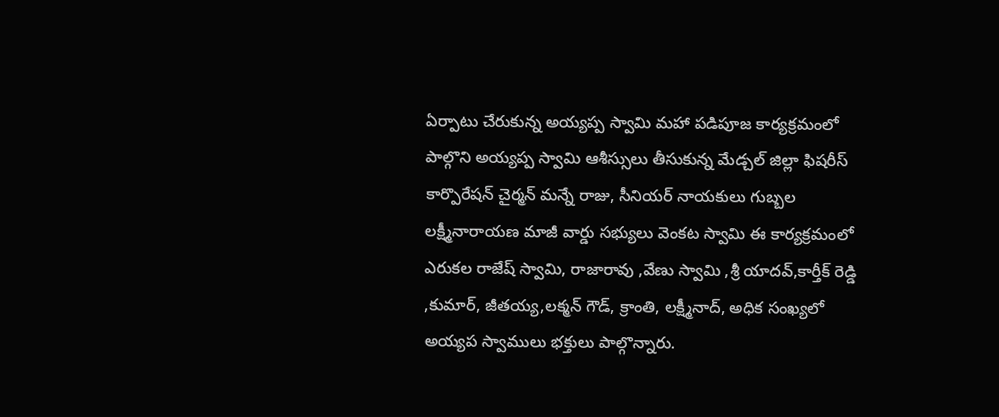ఏర్పాటు చేరుకున్న అయ్యప్ప స్వామి మహా పడిపూజ కార్యక్రమంలో పాల్గొని అయ్యప్ప స్వామి ఆశీస్సులు తీసుకున్న మేడ్చల్ జిల్లా ఫిషరీస్ కార్పొరేషన్ చైర్మన్ మన్నే రాజు, సీనియర్ నాయకులు గుబ్బల లక్ష్మీనారాయణ మాజీ వార్డు సభ్యులు వెంకట స్వామి ఈ కార్యక్రమంలో ఎరుకల రాజేష్ స్వామి, రాజారావు ,వేణు స్వామి ,శ్రీ యాదవ్,కార్తీక్ రెడ్డి ,కుమార్, జీతయ్య,లక్మన్ గౌడ్, క్రాంతి, లక్ష్మీనాద్, అధిక సంఖ్యలో అయ్యప స్వాములు భక్తులు పాల్గొన్నారు.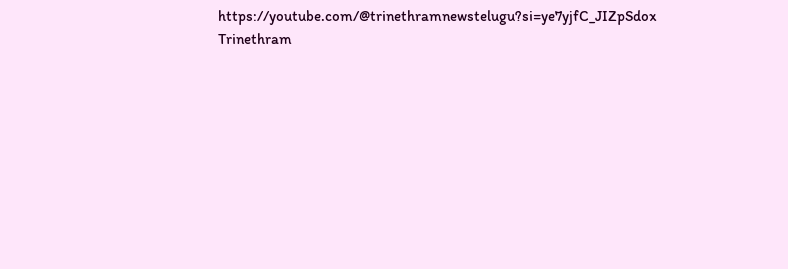https://youtube.com/@trinethramnewstelugu?si=ye7yjfC_JIZpSdox
Trinethram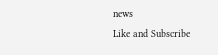news
Like and Subscribe